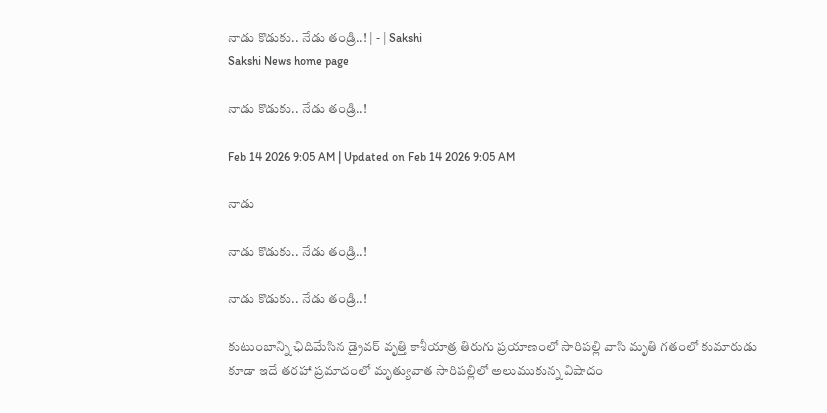నాడు కొడుకు.. నేడు తండ్రి..! | - | Sakshi
Sakshi News home page

నాడు కొడుకు.. నేడు తండ్రి..!

Feb 14 2026 9:05 AM | Updated on Feb 14 2026 9:05 AM

నాడు

నాడు కొడుకు.. నేడు తండ్రి..!

నాడు కొడుకు.. నేడు తండ్రి..!

కుటుంబాన్ని ఛిదిమేసిన డ్రైవర్‌ వృత్తి కాశీయాత్ర తిరుగు ప్రయాణంలో సారిపల్లి వాసి మృతి గతంలో కుమారుడు కూడా ఇదే తరహా ప్రమాదంలో మృత్యువాత సారిపల్లిలో అలుముకున్న విషాదం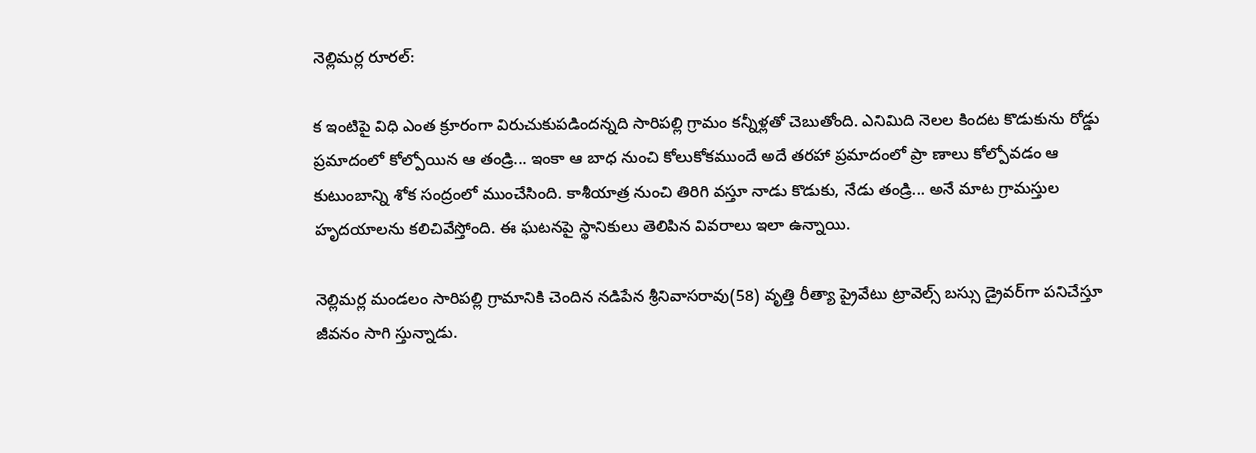నెల్లిమర్ల రూరల్‌:

క ఇంటిపై విధి ఎంత క్రూరంగా విరుచుకుపడిందన్నది సారిపల్లి గ్రామం కన్నీళ్లతో చెబుతోంది. ఎనిమిది నెలల కిందట కొడుకును రోడ్డు ప్రమాదంలో కోల్పోయిన ఆ తండ్రి... ఇంకా ఆ బాధ నుంచి కోలుకోకముందే అదే తరహా ప్రమాదంలో ప్రా ణాలు కోల్పోవడం ఆ కుటుంబాన్ని శోక సంద్రంలో ముంచేసింది. కాశీయాత్ర నుంచి తిరిగి వస్తూ నాడు కొడుకు, నేడు తండ్రి... అనే మాట గ్రామస్తుల హృదయాలను కలిచివేస్తోంది. ఈ ఘటనపై స్థానికులు తెలిపిన వివరాలు ఇలా ఉన్నాయి.

నెల్లిమర్ల మండలం సారిపల్లి గ్రామానికి చెందిన నడిపేన శ్రీనివాసరావు(58) వృత్తి రీత్యా ప్రైవేటు ట్రావెల్స్‌ బస్సు డ్రైవర్‌గా పనిచేస్తూ జీవనం సాగి స్తున్నాడు.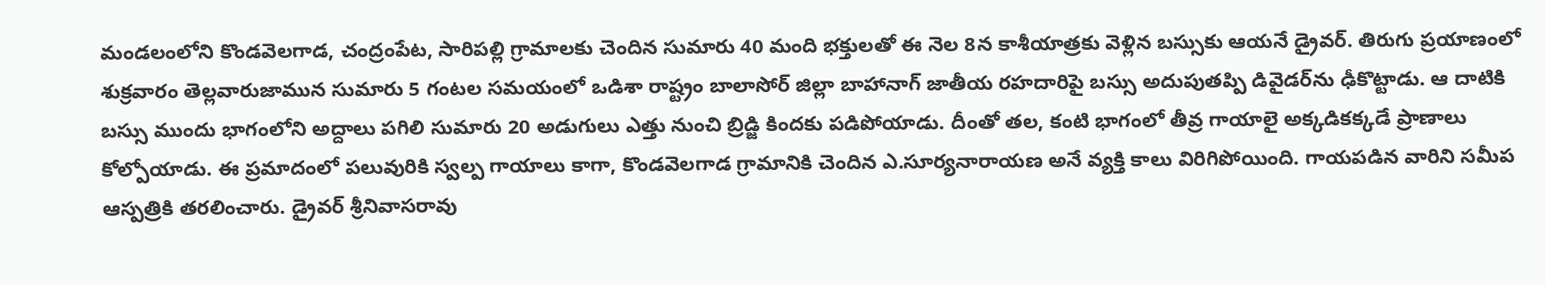మండలంలోని కొండవెలగాడ, చంద్రంపేట, సారిపల్లి గ్రామాలకు చెందిన సుమారు 40 మంది భక్తులతో ఈ నెల 8న కాశీయాత్రకు వెళ్లిన బస్సుకు ఆయనే డ్రైవర్‌. తిరుగు ప్రయాణంలో శుక్రవారం తెల్లవారుజామున సుమారు 5 గంటల సమయంలో ఒడిశా రాష్ట్రం బాలాసోర్‌ జిల్లా బాహానాగ్‌ జాతీయ రహదారిపై బస్సు అదుపుతప్పి డివైడర్‌ను ఢీకొట్టాడు. ఆ దాటికి బస్సు ముందు భాగంలోని అద్దాలు పగిలి సుమారు 20 అడుగులు ఎత్తు నుంచి బ్రిడ్జి కిందకు పడిపోయాడు. దీంతో తల, కంటి భాగంలో తీవ్ర గాయాలై అక్కడికక్కడే ప్రాణాలు కోల్పోయాడు. ఈ ప్రమాదంలో పలువురికి స్వల్ప గాయాలు కాగా, కొండవెలగాడ గ్రామానికి చెందిన ఎ.సూర్యనారాయణ అనే వ్యక్తి కాలు విరిగిపోయింది. గాయపడిన వారిని సమీప ఆస్పత్రికి తరలించారు. డ్రైవర్‌ శ్రీనివాసరావు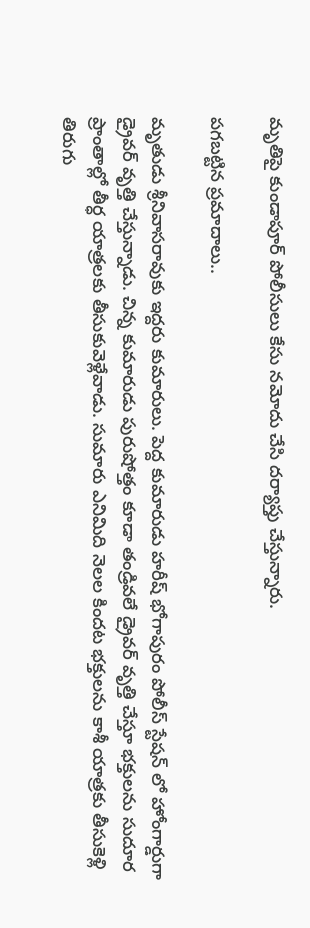మృతిపై కుండాపూర్‌ పోలీసులు కేసు నమోదు చేసి దర్యాప్తు చేస్తున్నారు.

పగబట్టిన ప్రమాదాలు..

మృతుడు శ్రీనివాసరావుకు ఇద్దరు కుమారులు. పెద్ద కుమారుడు హరీష్‌ భోగాపురం పోలీస్‌ స్టేషన్‌ లో హోంగార్డుగా డ్రైవర్‌ వృత్తి చేస్తున్నాడు. చిన్న కుమారుడు పురుషోత్తం కూడా తండ్రివలే డ్రైవర్‌ వృత్తి చేస్తూ భక్తులను సుదూర ప్రాంతాల్లో తీర్ధ యాత్రలకు తీసుకువెళ్లేవాడు. సుమారు ఎనిమిది నెలల కిందట భక్తులను కాశీ యాత్రకు తీసుకెళ్లి తిరుగు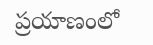ప్రయాణంలో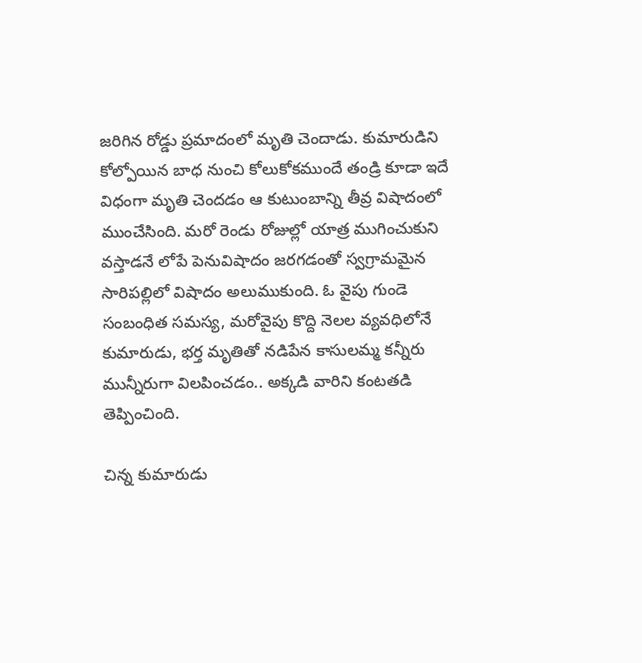జరిగిన రోడ్డు ప్రమాదంలో మృతి చెందాడు. కుమారుడిని కోల్పోయిన బాధ నుంచి కోలుకోకముందే తండ్రి కూడా ఇదే విధంగా మృతి చెందడం ఆ కుటుంబాన్ని తీవ్ర విషాదంలో ముంచేసింది. మరో రెండు రోజుల్లో యాత్ర ముగించుకుని వస్తాడనే లోపే పెనువిషాదం జరగడంతో స్వగ్రామమైన సారిపల్లిలో విషాదం అలుముకుంది. ఓ వైపు గుండె సంబంధిత సమస్య, మరోవైపు కొద్ది నెలల వ్యవధిలోనే కుమారుడు, భర్త మృతితో నడిపేన కాసులమ్మ కన్నీరు మున్నీరుగా విలపించడం.. అక్కడి వారిని కంటతడి తెప్పించింది.

చిన్న కుమారుడు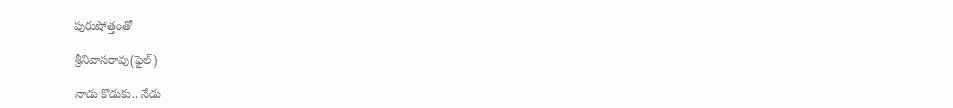పురుషోత్తంతో

శ్రీనివాసరావు(ఫైల్‌)

నాడు కొడుకు.. నేడు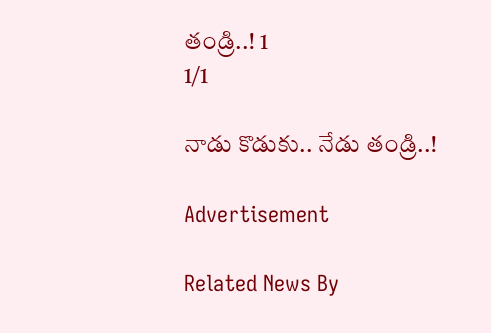తండ్రి..! 1
1/1

నాడు కొడుకు.. నేడు తండ్రి..!

Advertisement

Related News By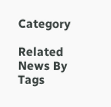Category

Related News By Tags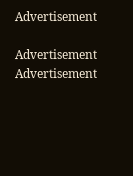Advertisement

Advertisement
Advertisement